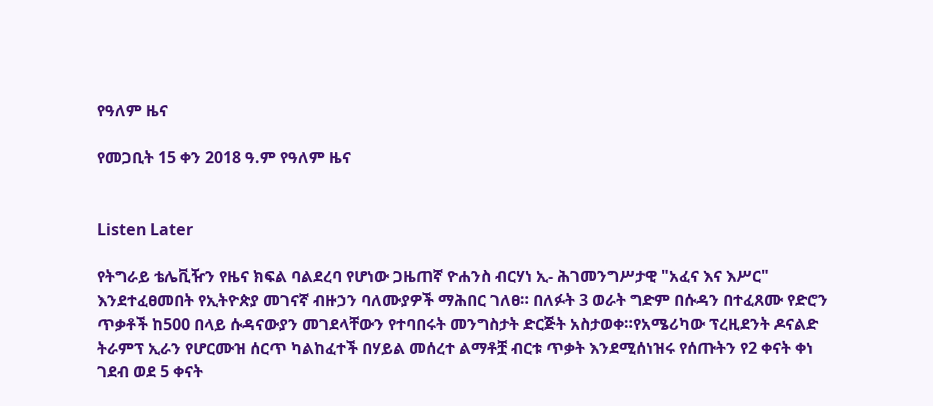የዓለም ዜና

የመጋቢት 15 ቀን 2018 ዓ.ም የዓለም ዜና


Listen Later

የትግራይ ቴሌቪዥን የዜና ክፍል ባልደረባ የሆነው ጋዜጠኛ ዮሐንስ ብርሃነ ኢ- ሕገመንግሥታዊ "አፈና እና እሥር" እንደተፈፀመበት የኢትዮጵያ መገናኛ ብዙኃን ባለሙያዎች ማሕበር ገለፀ። በለፉት 3 ወራት ግድም በሱዳን በተፈጸሙ የድሮን ጥቃቶች ከ500 በላይ ሱዳናውያን መገደላቸውን የተባበሩት መንግስታት ድርጅት አስታወቀ።የአሜሪካው ፕረዚደንት ዶናልድ ትራምፕ ኢራን የሆርሙዝ ሰርጥ ካልከፈተች በሃይል መሰረተ ልማቶቿ ብርቱ ጥቃት እንደሚሰነዝሩ የሰጡትን የ2 ቀናት ቀነ ገደብ ወደ 5 ቀናት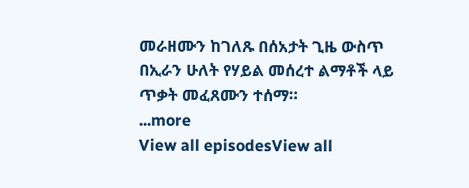መራዘሙን ከገለጹ በሰአታት ጊዜ ውስጥ በኢራን ሁለት የሃይል መሰረተ ልማቶች ላይ ጥቃት መፈጸሙን ተሰማ።
...more
View all episodesView all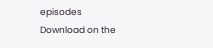episodes
Download on the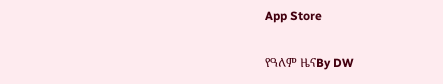App Store

የዓለም ዜናBy DW